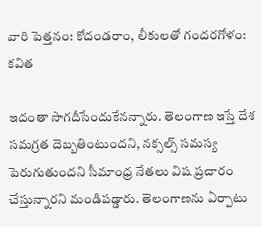వారి పెత్తనం: కోదండరాం, లీకులతో గందరగోళం: కవిత

ఇదంతా సాగదీసేందుకేనన్నారు. తెలంగాణ ఇస్తే దేశ సమగ్రత దెబ్బతింటుందని, నక్సల్స్ సమస్య పెరుగుతుందని సీమాంధ్ర నేతలు విష ప్రచారం చేస్తున్నారని మండిపడ్డారు. తెలంగాణను ఏర్పాటు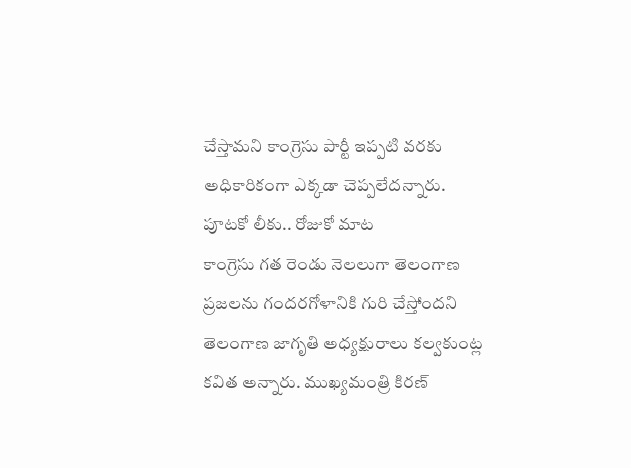చేస్తామని కాంగ్రెసు పార్టీ ఇప్పటి వరకు అధికారికంగా ఎక్కడా చెప్పలేదన్నారు.
పూటకో లీకు.. రోజుకో మాట
కాంగ్రెసు గత రెండు నెలలుగా తెలంగాణ ప్రజలను గందరగోళానికి గురి చేస్తోందని తెలంగాణ జాగృతి అధ్యక్షురాలు కల్వకుంట్ల కవిత అన్నారు. ముఖ్యమంత్రి కిరణ్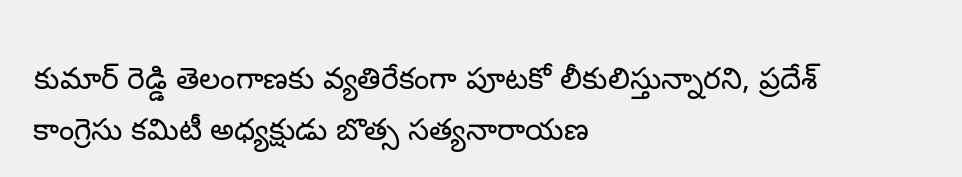కుమార్ రెడ్డి తెలంగాణకు వ్యతిరేకంగా పూటకో లీకులిస్తున్నారని, ప్రదేశ్ కాంగ్రెసు కమిటీ అధ్యక్షుడు బొత్స సత్యనారాయణ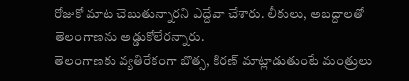రోజుకో మాట చెబుతున్నారని ఎద్దేవా చేశారు. లీకులు, అబద్దాలతో తెలంగాణను అడ్డుకోలేరన్నారు.
తెలంగాణకు వ్యతిరేకంగా బొత్స, కిరణ్ మాట్లాడుతుంటే మంత్రులు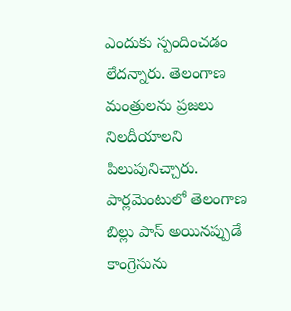ఎందుకు స్పందించడం లేదన్నారు. తెలంగాణ మంత్రులను ప్రజలు నిలదీయాలని పిలుపునిచ్చారు. పార్లమెంటులో తెలంగాణ బిల్లు పాస్ అయినప్పుడే కాంగ్రెసును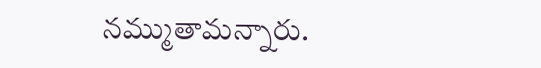నమ్ముతామన్నారు.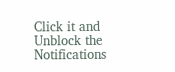Click it and Unblock the Notifications